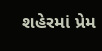શહેરમાં પ્રેમ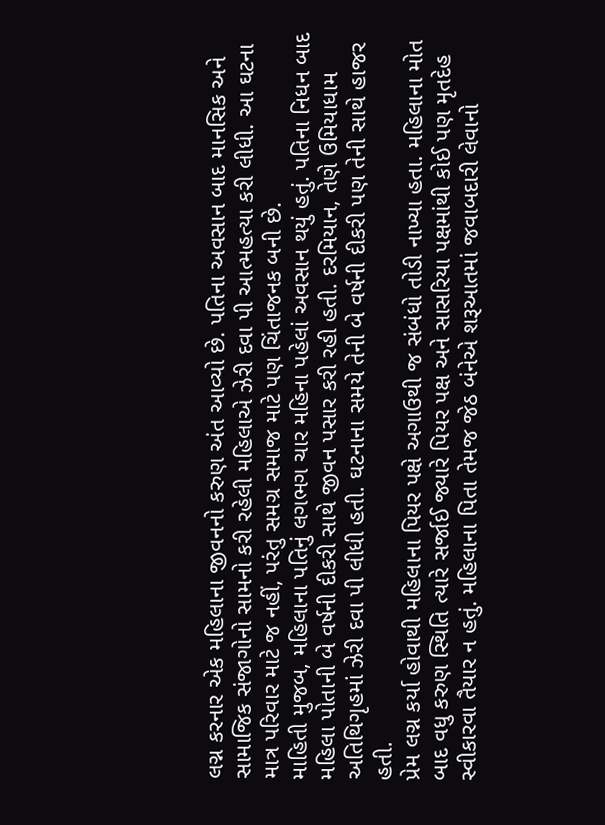લગ્ન કરનાર એક મહિલાના જીવનનો કરુણ અંત આવ્યો છે. પતિના અવસાન બાદ માનસિક અને સામાજિક સંજાગોનો સામનો કરી રહેલી મહિલાએ ઝેરી દવા પી આત્મહત્યા કરી લીધી. આ ઘટના માત્ર પરિવાર માટે જ નહીં, પરંતુ સમગ્ર સમાજ માટે પણ ચિંતાજનક બની છે.
માહિતી મુજબ, મહિલાના પતિનું લગભગ ચાર મહિના પહેલાં અવસાન થયું હતું. પતિના નિધન બાદ મહિલા પોતાની બે વર્ષની દીકરી સાથે જીવન પસાર કરી રહી હતી. દરમિયાન, તેણે ઉમિયાધામ અતિથિગૃહમાં ઝેરી દવા પી લીધી હતી. ઘટનાના સમયે તેની બે વર્ષની દીકરી પણ તેની સાથે હાજર હતી.
પ્રેમ લગ્ન કર્યા હોવાથી મહિલાના પિયર પક્ષે અગાઉથી જ સંબંધો તોડી નાખ્યા હતા. મહિલાના મોત બાદ વધુ કરુણ સ્થિતિ ત્યારે સર્જાઈ જ્યારે પિયર પક્ષ અને સાસરિયા પક્ષમાંથી કોઈ પણ મૃતદેહ સ્વીકારવા તૈયાર ન હતું. મહિલાના પિતા તેમજ જેઠ બંનેએ શરૂઆતમાં જવાબદારી લેવાનો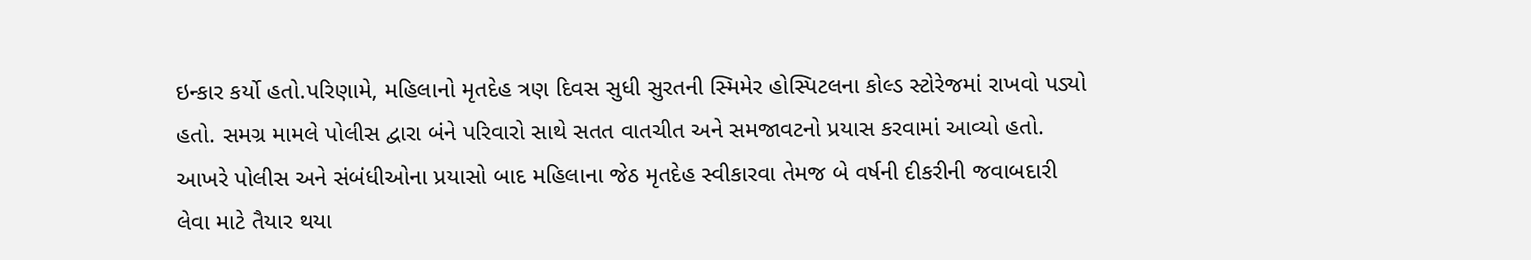ઇન્કાર કર્યો હતો.પરિણામે, મહિલાનો મૃતદેહ ત્રણ દિવસ સુધી સુરતની સ્મિમેર હોસ્પિટલના કોલ્ડ સ્ટોરેજમાં રાખવો પડ્યો હતો. સમગ્ર મામલે પોલીસ દ્વારા બંને પરિવારો સાથે સતત વાતચીત અને સમજાવટનો પ્રયાસ કરવામાં આવ્યો હતો.
આખરે પોલીસ અને સંબંધીઓના પ્રયાસો બાદ મહિલાના જેઠ મૃતદેહ સ્વીકારવા તેમજ બે વર્ષની દીકરીની જવાબદારી લેવા માટે તૈયાર થયા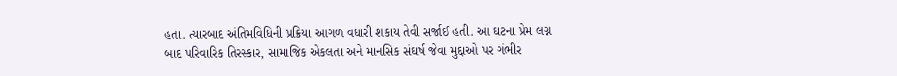હતા. ત્યારબાદ અંતિમવિધિની પ્રક્રિયા આગળ વધારી શકાય તેવી સર્જાઈ હતી. આ ઘટના પ્રેમ લગ્ન બાદ પરિવારિક તિરસ્કાર, સામાજિક એકલતા અને માનસિક સંઘર્ષ જેવા મુદ્દાઓ પર ગંભીર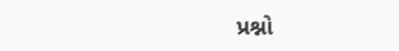પ્રશ્નો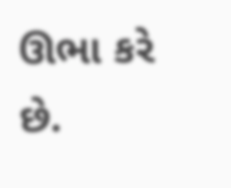ઊભા કરે છે.